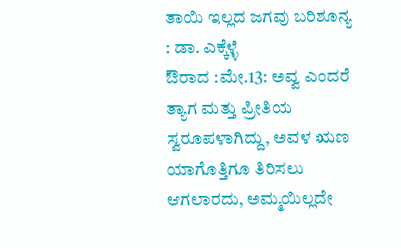ತಾಯಿ ಇಲ್ಲದ ಜಗವು ಬರಿಶೂನ್ಯ : ಡಾ. ಎಕ್ಕೆಳ್ಳೆ
ಔರಾದ :ಮೇ.13: ಅವ್ವ ಎಂದರೆ ತ್ಯಾಗ ಮತ್ತು ಪ್ರೀತಿಯ ಸ್ವರೂಪಳಾಗಿದ್ದು, ಅವಳ ಋಣ ಯಾಗೊತ್ತಿಗೂ ತಿರಿಸಲು ಆಗಲಾರದು, ಅಮ್ಮಯಿಲ್ಲದೇ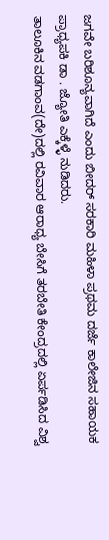ಜಗವೇ ಬರಿಶೂನ್ಯವಾಗಿದೆ ಎಂದು ಬೀದರ್ ಸರಕಾರಿ ಮಹಿಳಾ ಪ್ರಥಮ ದರ್ಜೆ ಕಾಲೇಜಿನ ಸಹಾಯಕ ಪ್ರಾಧ್ಯಪಕಿ ಡಾ . ಜ್ಯೋತಿ ಎಕ್ಕೆಳ್ಳೆ ನುಡಿದರು.
ತಾಲೂಕಿನ ವಡಗಾಂವ(ದೇ)ದಲ್ಲಿ ರವಿವಾರ ಆರಾಧ್ಯ ಬೇಸಿಗೆ ತರಬೇತಿ ಕೇಂದ್ರದಲ್ಲಿ ಏರ್ಪಡಿಸಿದ ವಿಶ್ವ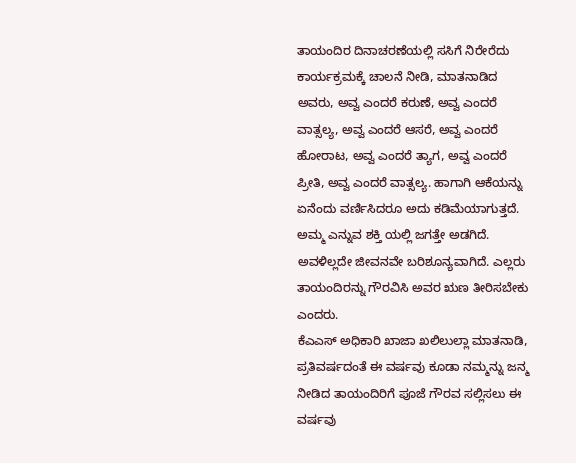ತಾಯಂದಿರ ದಿನಾಚರಣೆಯಲ್ಲಿ ಸಸಿಗೆ ನಿರೇರೆದು ಕಾರ್ಯಕ್ರಮಕ್ಕೆ ಚಾಲನೆ ನೀಡಿ, ಮಾತನಾಡಿದ ಅವರು, ಅವ್ವ ಎಂದರೆ ಕರುಣೆ, ಅವ್ವ ಎಂದರೆ ವಾತ್ಸಲ್ಯ, ಅವ್ವ ಎಂದರೆ ಆಸರೆ, ಅವ್ವ ಎಂದರೆ ಹೋರಾಟ, ಅವ್ವ ಎಂದರೆ ತ್ಯಾಗ, ಅವ್ವ ಎಂದರೆ ಪ್ರೀತಿ, ಅವ್ವ ಎಂದರೆ ವಾತ್ಸಲ್ಯ. ಹಾಗಾಗಿ ಆಕೆಯನ್ನು ಏನೆಂದು ವರ್ಣಿಸಿದರೂ ಅದು ಕಡಿಮೆಯಾಗುತ್ತದೆ. ಅಮ್ಮ ಎನ್ನುವ ಶಕ್ತಿ ಯಲ್ಲಿ ಜಗತ್ತೇ ಅಡಗಿದೆ. ಅವಳಿಲ್ಲದೇ ಜೀವನವೇ ಬರಿಶೂನ್ಯವಾಗಿದೆ. ಎಲ್ಲರು ತಾಯಂದಿರನ್ನು ಗೌರವಿಸಿ ಅವರ ಋಣ ತೀರಿಸಬೇಕು ಎಂದರು.
ಕೆಎಎಸ್ ಅಧಿಕಾರಿ ಖಾಜಾ ಖಲಿಲುಲ್ಲಾ ಮಾತನಾಡಿ, ಪ್ರತಿವರ್ಷದಂತೆ ಈ ವರ್ಷವು ಕೂಡಾ ನಮ್ಮನ್ನು ಜನ್ಮ ನೀಡಿದ ತಾಯಂದಿರಿಗೆ ಪೂಜೆ ಗೌರವ ಸಲ್ಲಿಸಲು ಈ ವರ್ಷವು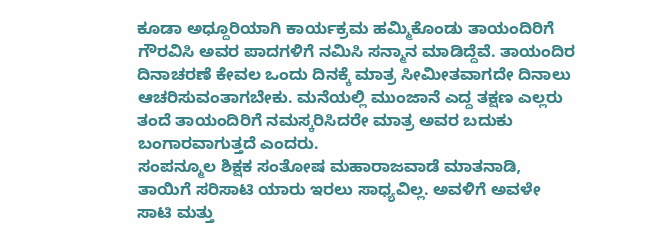ಕೂಡಾ ಅಧ್ದೂರಿಯಾಗಿ ಕಾರ್ಯಕ್ರಮ ಹಮ್ಮಿಕೊಂಡು ತಾಯಂದಿರಿಗೆ ಗೌರವಿಸಿ ಅವರ ಪಾದಗಳಿಗೆ ನಮಿಸಿ ಸನ್ಮಾನ ಮಾಡಿದ್ದೆವೆ. ತಾಯಂದಿರ ದಿನಾಚರಣೆ ಕೇವಲ ಒಂದು ದಿನಕ್ಕೆ ಮಾತ್ರ ಸೀಮೀತವಾಗದೇ ದಿನಾಲು ಆಚರಿಸುವಂತಾಗಬೇಕು. ಮನೆಯಲ್ಲಿ ಮುಂಜಾನೆ ಎದ್ದ ತಕ್ಷಣ ಎಲ್ಲರು ತಂದೆ ತಾಯಂದಿರಿಗೆ ನಮಸ್ಕರಿಸಿದರೇ ಮಾತ್ರ ಅವರ ಬದುಕು ಬಂಗಾರವಾಗುತ್ತದೆ ಎಂದರು.
ಸಂಪನ್ಮೂಲ ಶಿಕ್ಷಕ ಸಂತೋಷ ಮಹಾರಾಜವಾಡೆ ಮಾತನಾಡಿ, ತಾಯಿಗೆ ಸರಿಸಾಟಿ ಯಾರು ಇರಲು ಸಾಧ್ಯವಿಲ್ಲ. ಅವಳಿಗೆ ಅವಳೇ ಸಾಟಿ ಮತ್ತು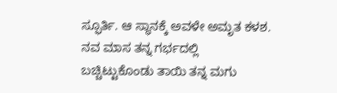ಸ್ಫೂರ್ತಿ. ಆ ಸ್ಥಾನಕ್ಕೆ ಅವಳೇ ಅಮೃತ ಕಳಶ. ನವ ಮಾಸ ತನ್ನ ಗರ್ಭದಲ್ಲಿ ಬಚ್ಚಿಟ್ಟುಕೊಂಡು ತಾಯಿ ತನ್ನ ಮಗು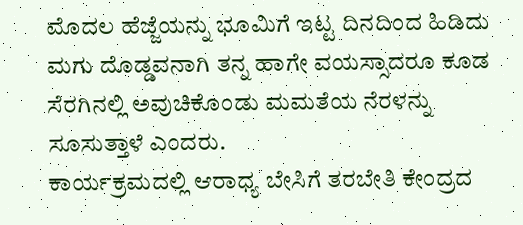ಮೊದಲ ಹೆಜ್ಜೆಯನ್ನು ಭೂಮಿಗೆ ಇಟ್ಟ ದಿನದಿಂದ ಹಿಡಿದು ಮಗು ದೊಡ್ಡವನಾಗಿ ತನ್ನ ಹಾಗೇ ವಯಸ್ಸಾದರೂ ಕೂಡ ಸೆರಗಿನಲ್ಲಿ ಅವುಚಿಕೊಂಡು ಮಮತೆಯ ನೆರಳನ್ನು ಸೂಸುತ್ತಾಳೆ ಎಂದರು.
ಕಾರ್ಯಕ್ರಮದಲ್ಲಿ ಆರಾಧ್ಯ ಬೇಸಿಗೆ ತರಬೇತಿ ಕೇಂದ್ರದ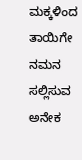ಮಕ್ಕಳಿಂದ ತಾಯಿಗೇ ನಮನ ಸಲ್ಲಿಸುವ ಅನೇಕ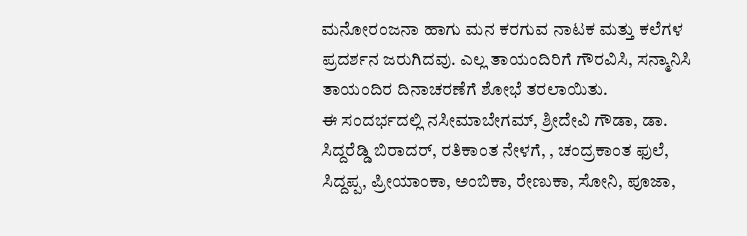ಮನೋರಂಜನಾ ಹಾಗು ಮನ ಕರಗುವ ನಾಟಕ ಮತ್ತು ಕಲೆಗಳ ಪ್ರದರ್ಶನ ಜರುಗಿದವು. ಎಲ್ಲ ತಾಯಂದಿರಿಗೆ ಗೌರವಿಸಿ, ಸನ್ಮಾನಿಸಿ ತಾಯಂದಿರ ದಿನಾಚರಣೆಗೆ ಶೋಭೆ ತರಲಾಯಿತು.
ಈ ಸಂದರ್ಭದಲ್ಲಿ ನಸೀಮಾಬೇಗಮ್, ಶ್ರೀದೇವಿ ಗೌಡಾ, ಡಾ. ಸಿದ್ದರೆಡ್ಡಿ ಬಿರಾದರ್, ರತಿಕಾಂತ ನೇಳಗೆ, , ಚಂದ್ರಕಾಂತ ಫುಲೆ, ಸಿದ್ದಪ್ಪ, ಪ್ರೀಯಾಂಕಾ, ಅಂಬಿಕಾ, ರೇಣುಕಾ, ಸೋನಿ, ಪೂಜಾ,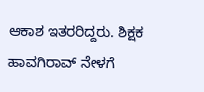ಆಕಾಶ ಇತರರಿದ್ದರು. ಶಿಕ್ಷಕ ಹಾವಗಿರಾವ್ ನೇಳಗೆ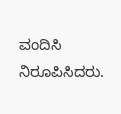ವಂದಿಸಿ ನಿರೂಪಿಸಿದರು.